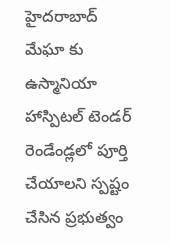హైదరాబాద్
మేఘా కు ఉస్మానియా హాస్పిటల్ టెండర్
రెండేండ్లలో పూర్తి చేయాలని స్పష్టం చేసిన ప్రభుత్వం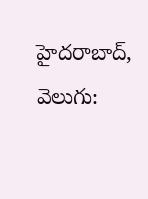హైదరాబాద్, వెలుగు: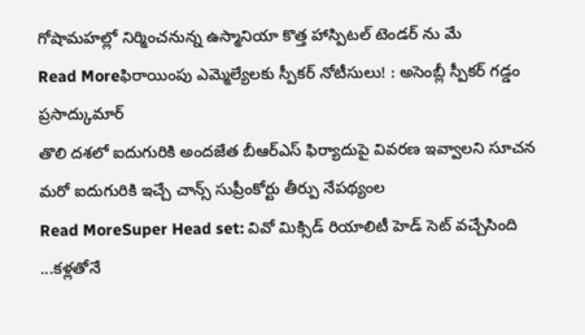గోషామహల్లో నిర్మించనున్న ఉస్మానియా కొత్త హాస్పిటల్ టెండర్ ను మే
Read Moreఫిరాయింపు ఎమ్మెల్యేలకు స్పీకర్ నోటీసులు! : అసెంబ్లీ స్పీకర్ గడ్డం ప్రసాద్కుమార్
తొలి దశలో ఐదుగురికి అందజేత బీఆర్ఎస్ ఫిర్యాదుపై వివరణ ఇవ్వాలని సూచన మరో ఐదుగురికి ఇచ్చే చాన్స్ సుప్రీంకోర్టు తీర్పు నేపథ్యంల
Read MoreSuper Head set: వివో మిక్సిడ్ రియాలిటీ హెడ్ సెట్ వచ్చేసింది ...కళ్లతోనే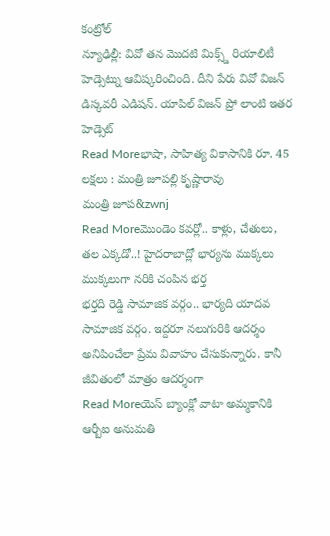కంట్రోల్
న్యూఢిల్లీ: వివో తన మొదటి మిక్స్డ్ రియాలిటీ హెడ్సెట్ను ఆవిష్కరించింది. దీని పేరు వివో విజన్ డిస్కవరీ ఎడిషన్. యాపిల్ విజన్ ప్రో లాంటి ఇతర హెడ్సెట్
Read Moreభాషా, సాహిత్య వికాసానికి రూ. 45 లక్షలు : మంత్రి జూపల్లి కృష్ణారావు
మంత్రి జూప&zwnj
Read Moreమొండెం కవర్లో.. కాళ్లు, చేతులు, తల ఎక్కడో..! హైదరాబాద్లో భార్యను ముక్కలు ముక్కలుగా నరికి చంపిన భర్త
భర్తది రెడ్డి సామాజిక వర్గం.. భార్యది యాదవ సామాజిక వర్గం. ఇద్దరూ నలుగురికి ఆదర్శం అనిపించేలా ప్రేమ వివాహం చేసుకున్నారు. కానీ జీవితంలో మాత్రం ఆదర్శంగా
Read Moreయెస్ బ్యాంక్లో వాటా అమ్మకానికి ఆర్బీఐ అనుమతి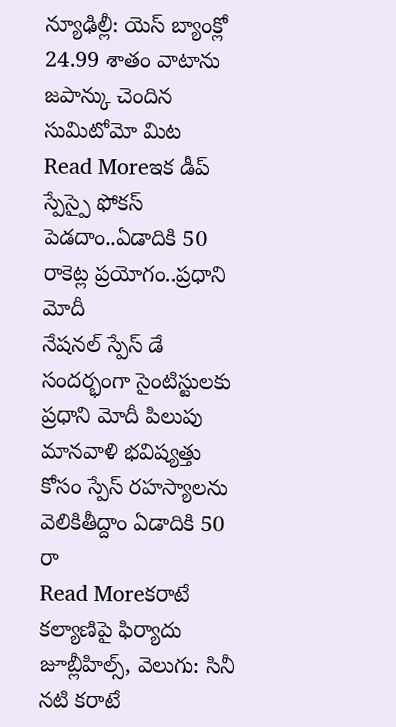న్యూఢిల్లీ: యెస్ బ్యాంక్లో 24.99 శాతం వాటాను జపాన్కు చెందిన సుమిటోమో మిట
Read Moreఇక డీప్ స్పేస్పై ఫోకస్ పెడదాం..ఏడాదికి 50 రాకెట్ల ప్రయోగం..ప్రధాని మోదీ
నేషనల్ స్పేస్ డే సందర్భంగా సైంటిస్టులకు ప్రధాని మోదీ పిలుపు మానవాళి భవిష్యత్తు కోసం స్పేస్ రహస్యాలను వెలికితీద్దాం ఏడాదికి 50 రా
Read Moreకరాటే కల్యాణిపై ఫిర్యాదు
జూబ్లీహిల్స్, వెలుగు: సినీ నటి కరాటే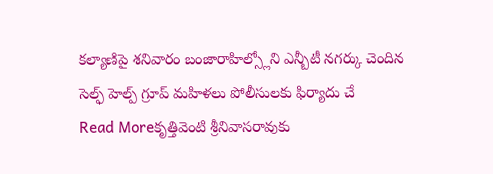కల్యాణిపై శనివారం బంజారాహిల్స్లోని ఎన్బీటీ నగర్కు చెందిన సెల్ఫ్ హెల్ప్ గ్రూప్ మహిళలు పోలీసులకు ఫిర్యాదు చే
Read Moreకృత్తివెంటి శ్రీనివాసరావుకు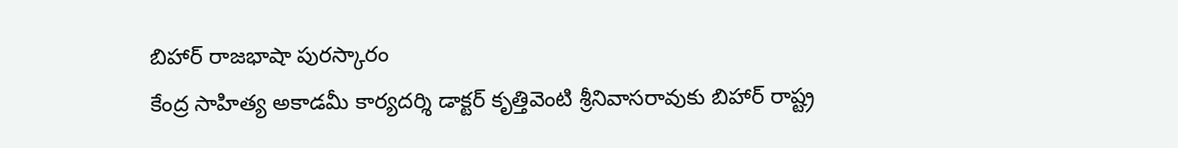బిహార్ రాజభాషా పురస్కారం
కేంద్ర సాహిత్య అకాడమీ కార్యదర్శి డాక్టర్ కృత్తివెంటి శ్రీనివాసరావుకు బిహార్ రాష్ట్ర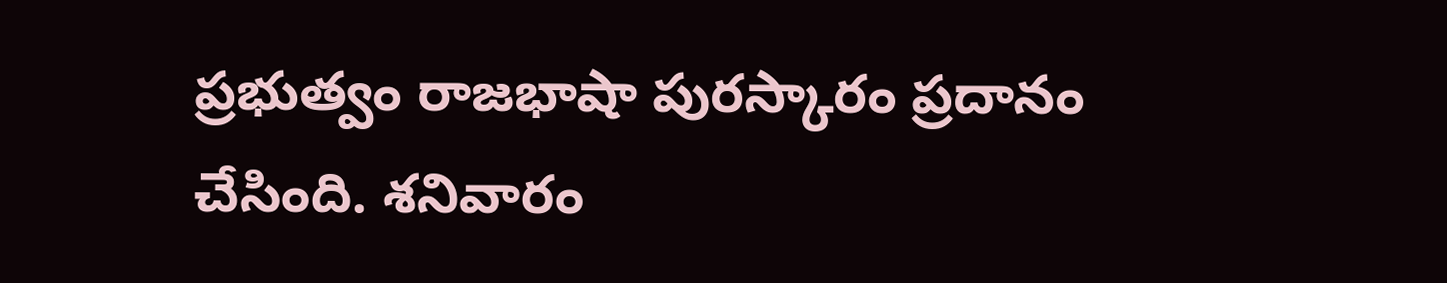ప్రభుత్వం రాజభాషా పురస్కారం ప్రదానం చేసింది. శనివారం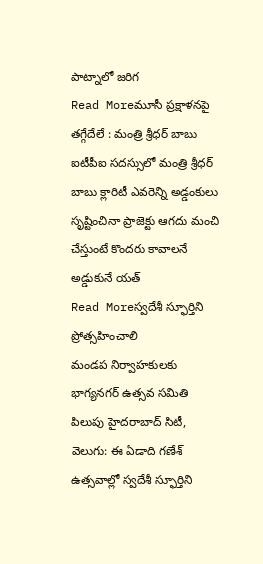పాట్నాలో జరిగ
Read Moreమూసీ ప్రక్షాళనపై తగ్గేదేలే : మంత్రి శ్రీధర్ బాబు
ఐటీపీఐ సదస్సులో మంత్రి శ్రీధర్ బాబు క్లారిటీ ఎవరెన్ని అడ్డంకులు సృష్టించినా ప్రాజెక్టు ఆగదు మంచి చేస్తుంటే కొందరు కావాలనే అడ్డుకునే యత్
Read Moreస్వదేశీ స్ఫూర్తిని ప్రోత్సహించాలి
మండప నిర్వాహకులకు భాగ్యనగర్ ఉత్సవ సమితి పిలుపు హైదరాబాద్ సిటీ, వెలుగు: ఈ ఏడాది గణేశ్ ఉత్సవాల్లో స్వదేశీ స్ఫూర్తిని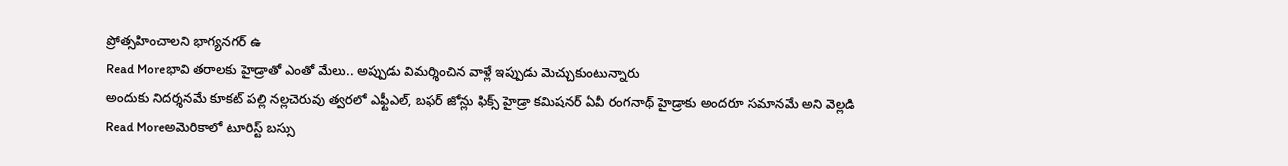ప్రోత్సహించాలని భాగ్యనగర్ ఉ
Read Moreభావి తరాలకు హైడ్రాతో ఎంతో మేలు.. అప్పుడు విమర్శించిన వాళ్లే ఇప్పుడు మెచ్చుకుంటున్నారు
అందుకు నిదర్శనమే కూకట్ పల్లి నల్లచెరువు త్వరలో ఎఫ్టీఎల్, బఫర్ జోన్లు ఫిక్స్ హైడ్రా కమిషనర్ ఏవీ రంగనాథ్ హైడ్రాకు అందరూ సమానమే అని వెల్లడి
Read Moreఅమెరికాలో టూరిస్ట్ బస్సు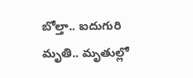బోల్తా.. ఐదుగురి మృతి.. మృతుల్లో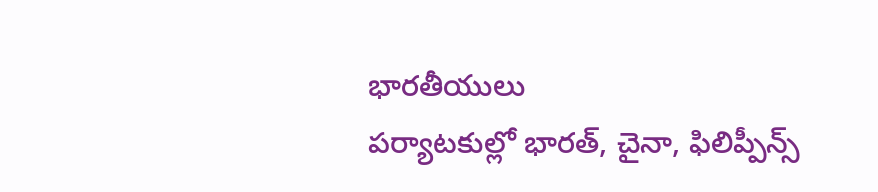భారతీయులు
పర్యాటకుల్లో భారత్, చైనా, ఫిలిప్పీన్స్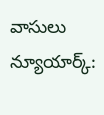వాసులు న్యూయార్క్: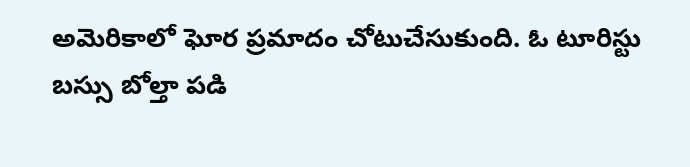అమెరికాలో ఘోర ప్రమాదం చోటుచేసుకుంది. ఓ టూరిస్టు బస్సు బోల్తా పడి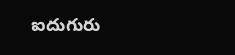ఐదుగురు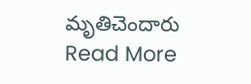మృతిచెందారు
Read More